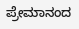ಪ್ರೇಮಾನಂದ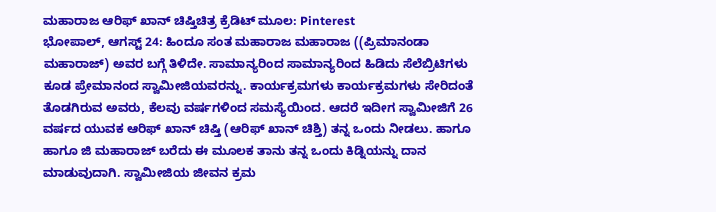ಮಹಾರಾಜ ಆರಿಫ್ ಖಾನ್ ಚಿಷ್ತಿಚಿತ್ರ ಕ್ರೆಡಿಟ್ ಮೂಲ: Pinterest
ಭೋಪಾಲ್, ಆಗಸ್ಟ್ 24: ಹಿಂದೂ ಸಂತ ಮಹಾರಾಜ ಮಹಾರಾಜ ((ಪ್ರಿಮಾನಂಡಾ ಮಹಾರಾಜ್) ಅವರ ಬಗ್ಗೆ ತಿಳಿದೇ. ಸಾಮಾನ್ಯರಿಂದ ಸಾಮಾನ್ಯರಿಂದ ಹಿಡಿದು ಸೆಲೆಬ್ರಿಟಿಗಳು ಕೂಡ ಪ್ರೇಮಾನಂದ ಸ್ವಾಮೀಜಿಯವರನ್ನು. ಕಾರ್ಯಕ್ರಮಗಳು ಕಾರ್ಯಕ್ರಮಗಳು ಸೇರಿದಂತೆ ತೊಡಗಿರುವ ಅವರು, ಕೆಲವು ವರ್ಷಗಳಿಂದ ಸಮಸ್ಯೆಯಿಂದ. ಆದರೆ ಇದೀಗ ಸ್ವಾಮೀಜಿಗೆ 26 ವರ್ಷದ ಯುವಕ ಆರಿಫ್ ಖಾನ್ ಚಿಷ್ತಿ (ಆರಿಫ್ ಖಾನ್ ಚಿಶ್ತಿ) ತನ್ನ ಒಂದು ನೀಡಲು. ಹಾಗೂ ಹಾಗೂ ಜಿ ಮಹಾರಾಜ್ ಬರೆದು ಈ ಮೂಲಕ ತಾನು ತನ್ನ ಒಂದು ಕಿಡ್ನಿಯನ್ನು ದಾನ ಮಾಡುವುದಾಗಿ. ಸ್ವಾಮೀಜಿಯ ಜೀವನ ಕ್ರಮ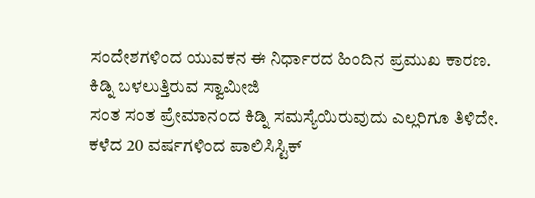ಸಂದೇಶಗಳಿಂದ ಯುವಕನ ಈ ನಿರ್ಧಾರದ ಹಿಂದಿನ ಪ್ರಮುಖ ಕಾರಣ.
ಕಿಡ್ನಿ ಬಳಲುತ್ತಿರುವ ಸ್ವಾಮೀಜಿ
ಸಂತ ಸಂತ ಪ್ರೇಮಾನಂದ ಕಿಡ್ನಿ ಸಮಸ್ಯೆಯಿರುವುದು ಎಲ್ಲರಿಗೂ ತಿಳಿದೇ. ಕಳೆದ 20 ವರ್ಷಗಳಿಂದ ಪಾಲಿಸಿಸ್ಟಿಕ್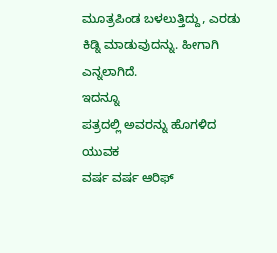ಮೂತ್ರಪಿಂಡ ಬಳಲುತ್ತಿದ್ದು, ಎರಡು ಕಿಡ್ನಿ ಮಾಡುವುದನ್ನು. ಹೀಗಾಗಿ ಎನ್ನಲಾಗಿದೆ.
ಇದನ್ನೂ
ಪತ್ರದಲ್ಲಿ ಅವರನ್ನು ಹೊಗಳಿದ ಯುವಕ
ವರ್ಷ ವರ್ಷ ಆರಿಫ್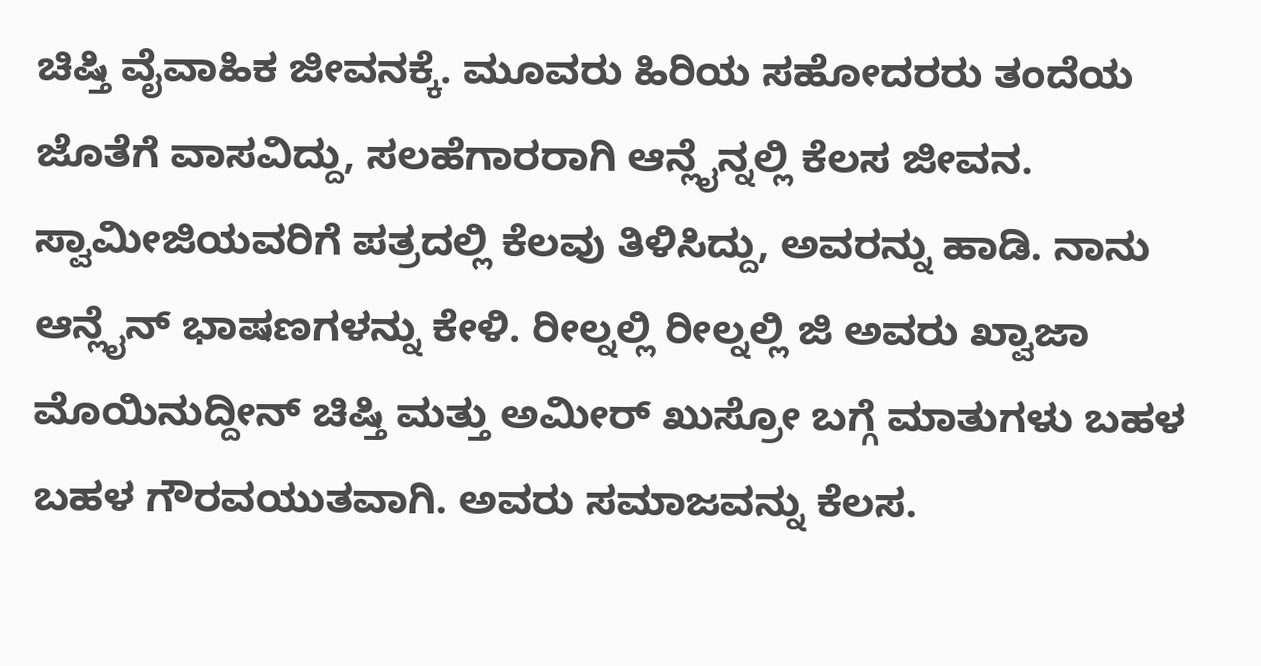ಚಿಷ್ತಿ ವೈವಾಹಿಕ ಜೀವನಕ್ಕೆ. ಮೂವರು ಹಿರಿಯ ಸಹೋದರರು ತಂದೆಯ ಜೊತೆಗೆ ವಾಸವಿದ್ದು, ಸಲಹೆಗಾರರಾಗಿ ಆನ್ಲೈನ್ನಲ್ಲಿ ಕೆಲಸ ಜೀವನ. ಸ್ವಾಮೀಜಿಯವರಿಗೆ ಪತ್ರದಲ್ಲಿ ಕೆಲವು ತಿಳಿಸಿದ್ದು, ಅವರನ್ನು ಹಾಡಿ. ನಾನು ಆನ್ಲೈನ್ ಭಾಷಣಗಳನ್ನು ಕೇಳಿ. ರೀಲ್ನಲ್ಲಿ ರೀಲ್ನಲ್ಲಿ ಜಿ ಅವರು ಖ್ವಾಜಾ ಮೊಯಿನುದ್ದೀನ್ ಚಿಷ್ತಿ ಮತ್ತು ಅಮೀರ್ ಖುಸ್ರೋ ಬಗ್ಗೆ ಮಾತುಗಳು ಬಹಳ ಬಹಳ ಗೌರವಯುತವಾಗಿ. ಅವರು ಸಮಾಜವನ್ನು ಕೆಲಸ.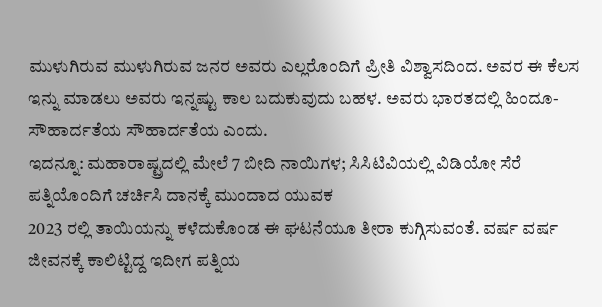ಮುಳುಗಿರುವ ಮುಳುಗಿರುವ ಜನರ ಅವರು ಎಲ್ಲರೊಂದಿಗೆ ಪ್ರೀತಿ ವಿಶ್ವಾಸದಿಂದ. ಅವರ ಈ ಕೆಲಸ ಇನ್ನು ಮಾಡಲು ಅವರು ಇನ್ನಷ್ಟು ಕಾಲ ಬದುಕುವುದು ಬಹಳ. ಅವರು ಭಾರತದಲ್ಲಿ ಹಿಂದೂ- ಸೌಹಾರ್ದತೆಯ ಸೌಹಾರ್ದತೆಯ ಎಂದು.
ಇದನ್ನೂ: ಮಹಾರಾಷ್ಟ್ರದಲ್ಲಿ ಮೇಲೆ 7 ಬೀದಿ ನಾಯಿಗಳ; ಸಿಸಿಟಿವಿಯಲ್ಲಿ ವಿಡಿಯೋ ಸೆರೆ
ಪತ್ನಿಯೊಂದಿಗೆ ಚರ್ಚಿಸಿ ದಾನಕ್ಕೆ ಮುಂದಾದ ಯುವಕ
2023 ರಲ್ಲಿ ತಾಯಿಯನ್ನು ಕಳೆದುಕೊಂಡ ಈ ಘಟನೆಯೂ ತೀರಾ ಕುಗ್ಗಿಸುವಂತೆ. ವರ್ಷ ವರ್ಷ ಜೀವನಕ್ಕೆ ಕಾಲಿಟ್ಟಿದ್ದ ಇದೀಗ ಪತ್ನಿಯ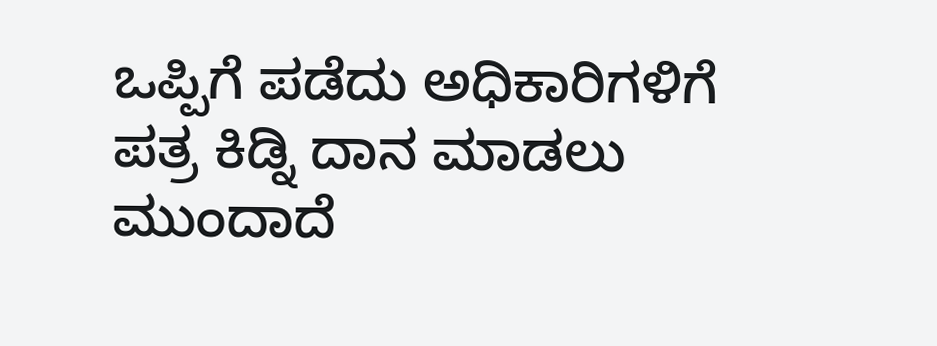ಒಪ್ಪಿಗೆ ಪಡೆದು ಅಧಿಕಾರಿಗಳಿಗೆ ಪತ್ರ ಕಿಡ್ನಿ ದಾನ ಮಾಡಲು ಮುಂದಾದೆ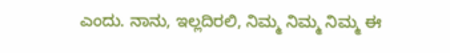ಎಂದು. ನಾನು, ಇಲ್ಲದಿರಲಿ, ನಿಮ್ಮ ನಿಮ್ಮ ನಿಮ್ಮ ಈ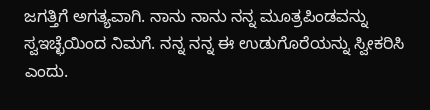ಜಗತ್ತಿಗೆ ಅಗತ್ಯವಾಗಿ. ನಾನು ನಾನು ನನ್ನ ಮೂತ್ರಪಿಂಡವನ್ನು ಸ್ವಇಚ್ಛೆಯಿಂದ ನಿಮಗೆ. ನನ್ನ ನನ್ನ ಈ ಉಡುಗೊರೆಯನ್ನು ಸ್ವೀಕರಿಸಿ ಎಂದು.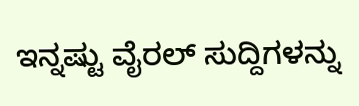ಇನ್ನಷ್ಟು ವೈರಲ್ ಸುದ್ದಿಗಳನ್ನು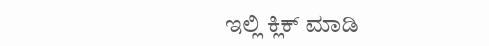ಇಲ್ಲಿ ಕ್ಲಿಕ್ ಮಾಡಿ